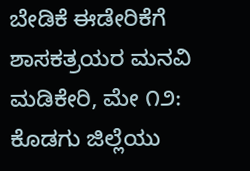ಬೇಡಿಕೆ ಈಡೇರಿಕೆಗೆ ಶಾಸಕತ್ರಯರ ಮನವಿ ಮಡಿಕೇರಿ, ಮೇ ೧೨: ಕೊಡಗು ಜಿಲ್ಲೆಯು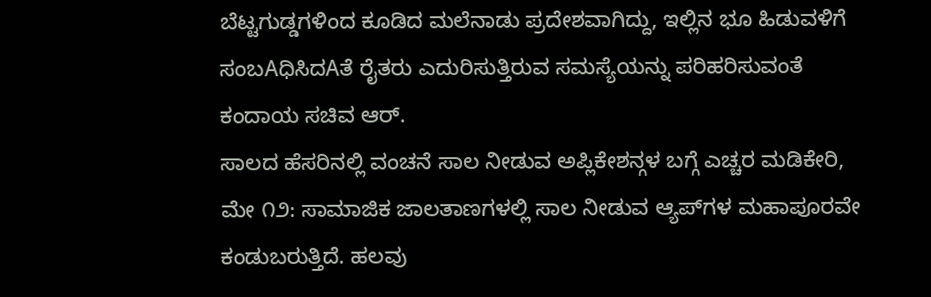ಬೆಟ್ಟಗುಡ್ಡಗಳಿಂದ ಕೂಡಿದ ಮಲೆನಾಡು ಪ್ರದೇಶವಾಗಿದ್ದು, ಇಲ್ಲಿನ ಭೂ ಹಿಡುವಳಿಗೆ ಸಂಬAಧಿಸಿದAತೆ ರೈತರು ಎದುರಿಸುತ್ತಿರುವ ಸಮಸ್ಯೆಯನ್ನು ಪರಿಹರಿಸುವಂತೆ ಕಂದಾಯ ಸಚಿವ ಆರ್.
ಸಾಲದ ಹೆಸರಿನಲ್ಲಿ ವಂಚನೆ ಸಾಲ ನೀಡುವ ಅಪ್ಲಿಕೇಶನ್ಗಳ ಬಗ್ಗೆ ಎಚ್ಚರ ಮಡಿಕೇರಿ, ಮೇ ೧೨: ಸಾಮಾಜಿಕ ಜಾಲತಾಣಗಳಲ್ಲಿ ಸಾಲ ನೀಡುವ ಆ್ಯಪ್‌ಗಳ ಮಹಾಪೂರವೇ ಕಂಡುಬರುತ್ತಿದೆ. ಹಲವು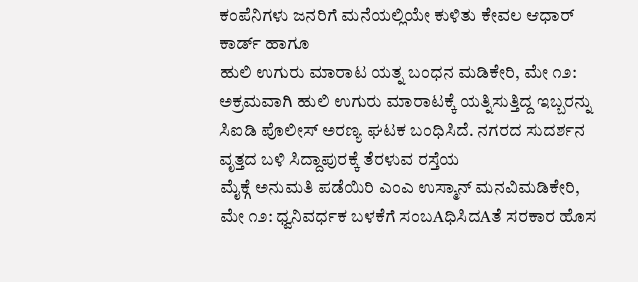ಕಂಪೆನಿಗಳು ಜನರಿಗೆ ಮನೆಯಲ್ಲಿಯೇ ಕುಳಿತು ಕೇವಲ ಆಧಾರ್ ಕಾರ್ಡ್ ಹಾಗೂ
ಹುಲಿ ಉಗುರು ಮಾರಾಟ ಯತ್ನ ಬಂಧನ ಮಡಿಕೇರಿ, ಮೇ ೧೨: ಅಕ್ರಮವಾಗಿ ಹುಲಿ ಉಗುರು ಮಾರಾಟಕ್ಕೆ ಯತ್ನಿಸುತ್ತಿದ್ದ ಇಬ್ಬರನ್ನು ಸಿಐಡಿ ಪೊಲೀಸ್ ಅರಣ್ಯ ಘಟಕ ಬಂಧಿಸಿದೆ. ನಗರದ ಸುದರ್ಶನ ವೃತ್ತದ ಬಳಿ ಸಿದ್ದಾಪುರಕ್ಕೆ ತೆರಳುವ ರಸ್ತೆಯ
ಮೈಕ್ಗೆ ಅನುಮತಿ ಪಡೆಯಿರಿ ಎಂಎ ಉಸ್ಮಾನ್ ಮನವಿಮಡಿಕೇರಿ, ಮೇ ೧೨: ಧ್ವನಿವರ್ಧಕ ಬಳಕೆಗೆ ಸಂಬAಧಿಸಿದAತೆ ಸರಕಾರ ಹೊಸ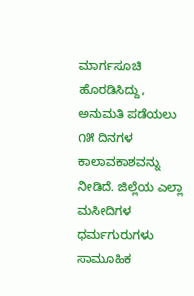ಮಾರ್ಗಸೂಚಿ ಹೊರಡಿಸಿದ್ದು, ಅನುಮತಿ ಪಡೆಯಲು ೧೫ ದಿನಗಳ ಕಾಲಾವಕಾಶವನ್ನು ನೀಡಿದೆ. ಜಿಲ್ಲೆಯ ಎಲ್ಲಾ ಮಸೀದಿಗಳ ಧರ್ಮಗುರುಗಳು
ಸಾಮೂಹಿಕ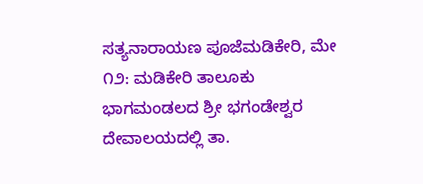ಸತ್ಯನಾರಾಯಣ ಪೂಜೆಮಡಿಕೇರಿ, ಮೇ ೧೨: ಮಡಿಕೇರಿ ತಾಲೂಕು ಭಾಗಮಂಡಲದ ಶ್ರೀ ಭಗಂಡೇಶ್ವರ ದೇವಾಲಯದಲ್ಲಿ ತಾ.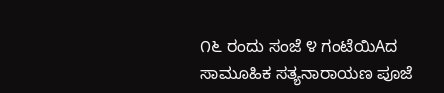೧೬ ರಂದು ಸಂಜೆ ೪ ಗಂಟೆಯಿAದ ಸಾಮೂಹಿಕ ಸತ್ಯನಾರಾಯಣ ಪೂಜೆ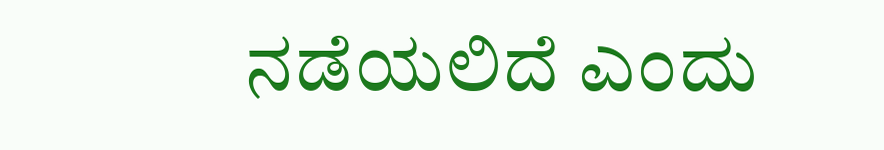ನಡೆಯಲಿದೆ ಎಂದು